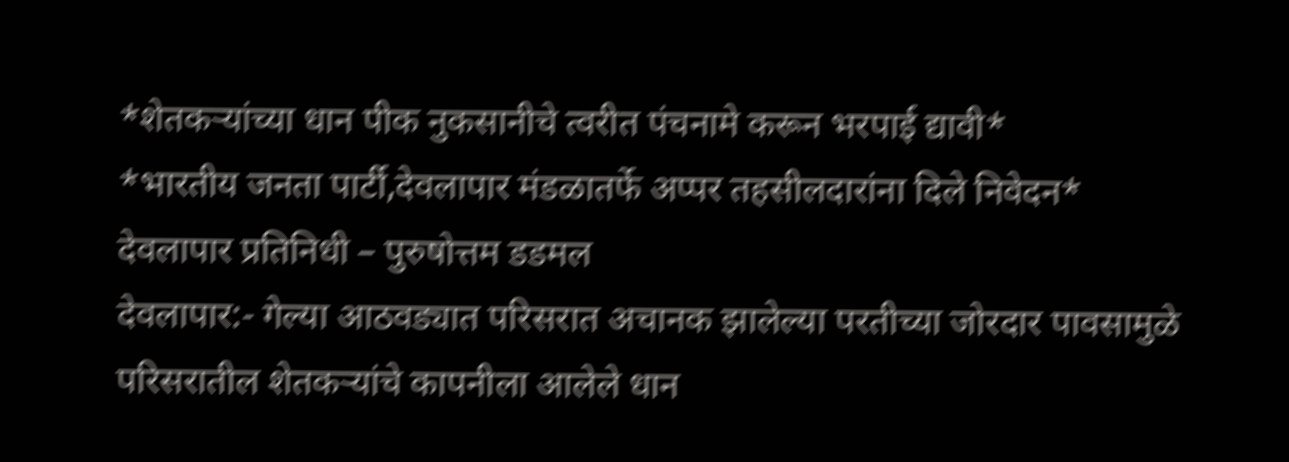*शेतकऱ्यांच्या धान पीक नुकसानीचे त्वरीत पंचनामे करून भरपाई द्यावी*
*भारतीय जनता पार्टी,देवलापार मंडळातर्फे अप्पर तहसीलदारांना दिले निवेदन*
देवलापार प्रतिनिधी – पुरुषोत्तम डडमल
देवलापार:- गेल्या आठवड्यात परिसरात अचानक झालेल्या परतीच्या जोरदार पावसामुळे परिसरातील शेतकऱ्यांचे कापनीला आलेले धान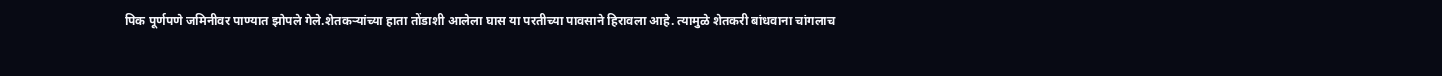पिक पूर्णपणे जमिनीवर पाण्यात झोपले गेले.शेतकऱ्यांच्या हाता तोंडाशी आलेला घास या परतीच्या पावसाने हिरावला आहे. त्यामुळे शेतकरी बांधवाना चांगलाच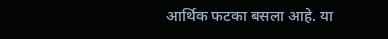आर्थिक फटका बसला आहे. या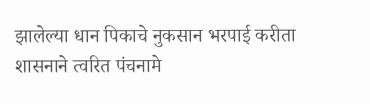झालेल्या धान पिकाचे नुकसान भरपाई करीता शासनाने त्वरित पंचनामे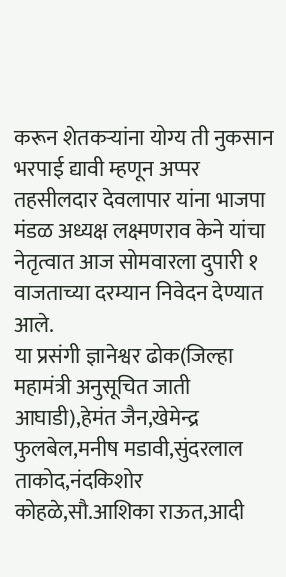करून शेतकऱ्यांना योग्य ती नुकसान भरपाई द्यावी म्हणून अप्पर तहसीलदार देवलापार यांना भाजपा मंडळ अध्यक्ष लक्ष्मणराव केने यांचा नेतृत्वात आज सोमवारला दुपारी १ वाजताच्या दरम्यान निवेदन देण्यात आले.
या प्रसंगी ज्ञानेश्वर ढोक(जिल्हा महामंत्री अनुसूचित जाती आघाडी),हेमंत जैन,खेमेन्द्र फुलबेल,मनीष मडावी,सुंदरलाल ताकोद,नंदकिशोर कोहळे,सौ.आशिका राऊत,आदी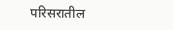परिसरातील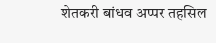शेतकरी बांधव अप्पर तहसिल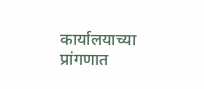कार्यालयाच्या प्रांगणात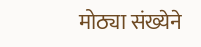मोठ्या संख्येने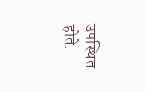उपस्थित होते.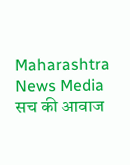Maharashtra News Media सच की आवाज